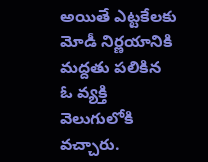అయితే ఎట్టకేలకు మోడీ నిర్ణయానికి మద్దతు పలికిన ఓ వ్యక్తి వెలుగులోకి వచ్చారు.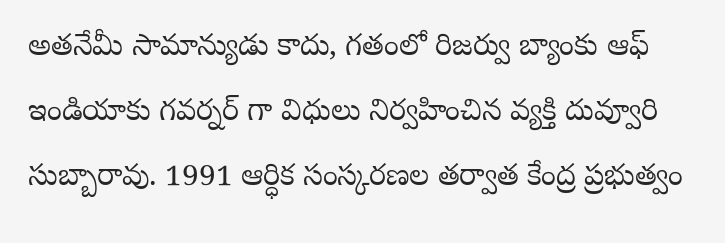అతనేమీ సామాన్యుడు కాదు, గతంలో రిజర్వు బ్యాంకు ఆఫ్ ఇండియాకు గవర్నర్ గా విధులు నిర్వహించిన వ్యక్తి దువ్వూరి సుబ్బారావు. 1991 ఆర్ధిక సంస్కరణల తర్వాత కేంద్ర ప్రభుత్వం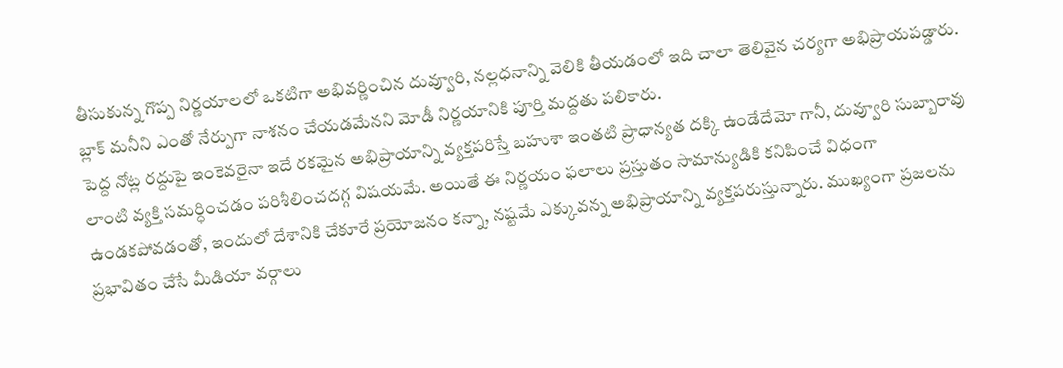తీసుకున్న గొప్ప నిర్ణయాలలో ఒకటిగా అభివర్ణించిన దువ్వూరి, నల్లధనాన్ని వెలికి తీయడంలో ఇది చాలా తెలివైన చర్యగా అభిప్రాయపడ్డారు. బ్లాక్ మనీని ఎంతో నేర్పుగా నాశనం చేయడమేనని మోడీ నిర్ణయానికి పూర్తి మద్దతు పలికారు.
పెద్ద నోట్ల రద్దుపై ఇంకెవరైనా ఇదే రకమైన అభిప్రాయాన్ని వ్యక్తపరిస్తే బహుశా ఇంతటి ప్రాధాన్యత దక్కి ఉండేదేమో గానీ, దువ్వూరి సుబ్బారావు లాంటి వ్యక్తి సమర్ధించడం పరిశీలించదగ్గ విషయమే. అయితే ఈ నిర్ణయం ఫలాలు ప్రస్తుతం సామాన్యుడికి కనిపించే విధంగా ఉండకపోవడంతో, ఇందులో దేశానికి చేకూరే ప్రయోజనం కన్నా, నష్టమే ఎక్కువన్న అభిప్రాయాన్ని వ్యక్తపరుస్తున్నారు. ముఖ్యంగా ప్రజలను ప్రభావితం చేసే మీడియా వర్గాలు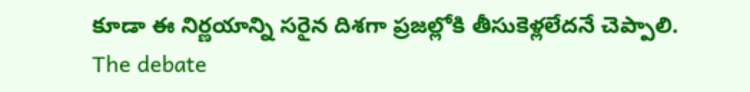కూడా ఈ నిర్ణయాన్ని సరైన దిశగా ప్రజల్లోకి తీసుకెళ్లలేదనే చెప్పాలి.
The debate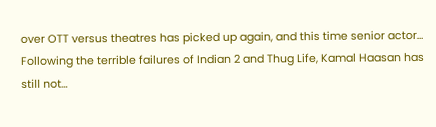over OTT versus theatres has picked up again, and this time senior actor…
Following the terrible failures of Indian 2 and Thug Life, Kamal Haasan has still not…